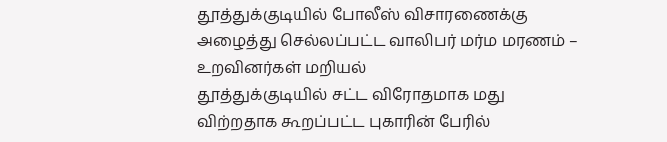தூத்துக்குடியில் போலீஸ் விசாரணைக்கு அழைத்து செல்லப்பட்ட வாலிபர் மர்ம மரணம் – உறவினர்கள் மறியல்
தூத்துக்குடியில் சட்ட விரோதமாக மது விற்றதாக கூறப்பட்ட புகாரின் பேரில்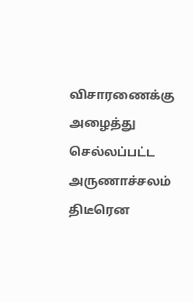விசாரணைக்கு அழைத்து செல்லப்பட்ட அருணாச்சலம் திடீரென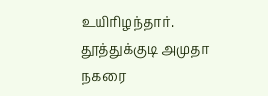உயிரிழந்தார். தூத்துக்குடி அமுதா நகரை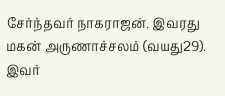சேர்ந்தவர் நாகராஜன். இவரது மகன் அருணாச்சலம் (வயது29). இவர்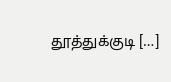தூத்துக்குடி […]